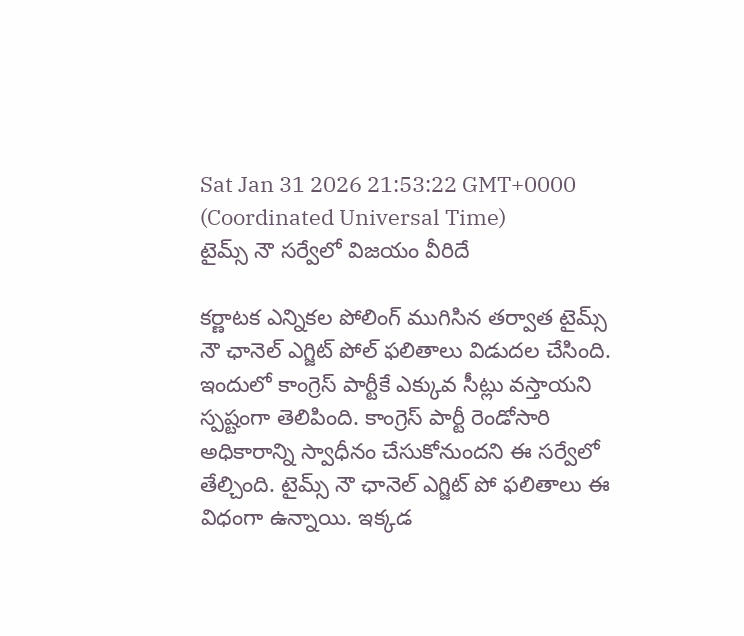Sat Jan 31 2026 21:53:22 GMT+0000 (Coordinated Universal Time)
టైమ్స్ నౌ సర్వేలో విజయం వీరిదే

కర్ణాటక ఎన్నికల పోలింగ్ ముగిసిన తర్వాత టైమ్స్ నౌ ఛానెల్ ఎగ్జిట్ పోల్ ఫలితాలు విడుదల చేసింది. ఇందులో కాంగ్రెస్ పార్టీకే ఎక్కువ సీట్లు వస్తాయని స్పష్టంగా తెలిపింది. కాంగ్రెస్ పార్టీ రెండోసారి అధికారాన్ని స్వాధీనం చేసుకోనుందని ఈ సర్వేలో తేల్చింది. టైమ్స్ నౌ ఛానెల్ ఎగ్జిట్ పో ఫలితాలు ఈ విధంగా ఉన్నాయి. ఇక్కడ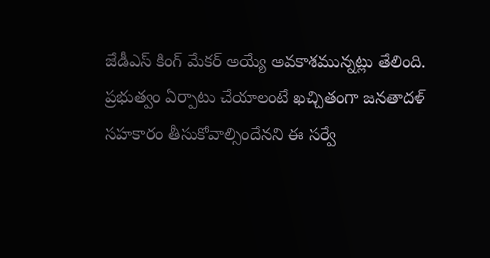జేడీఎస్ కింగ్ మేకర్ అయ్యే అవకాశమున్నట్లు తేలింది. ప్రభుత్వం ఏర్పాటు చేయాలంటే ఖచ్చితంగా జనతాదళ్ సహకారం తీసుకోవాల్సిందేనని ఈ సర్వే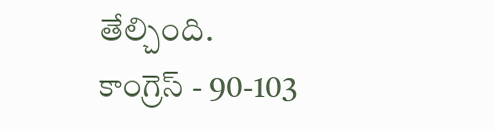తేల్చింది.
కాంగ్రెస్ - 90-103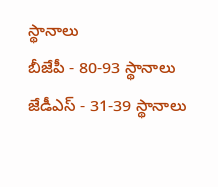స్థానాలు
బీజేపీ - 80-93 స్థానాలు
జేడీఎస్ - 31-39 స్థానాలు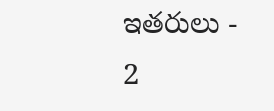ఇతరులు - 2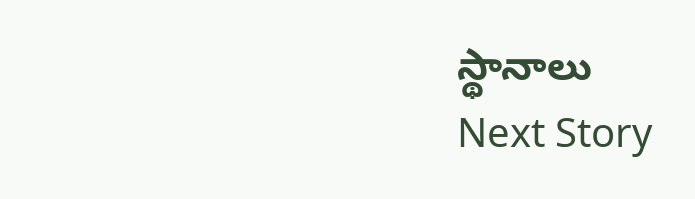స్థానాలు
Next Story